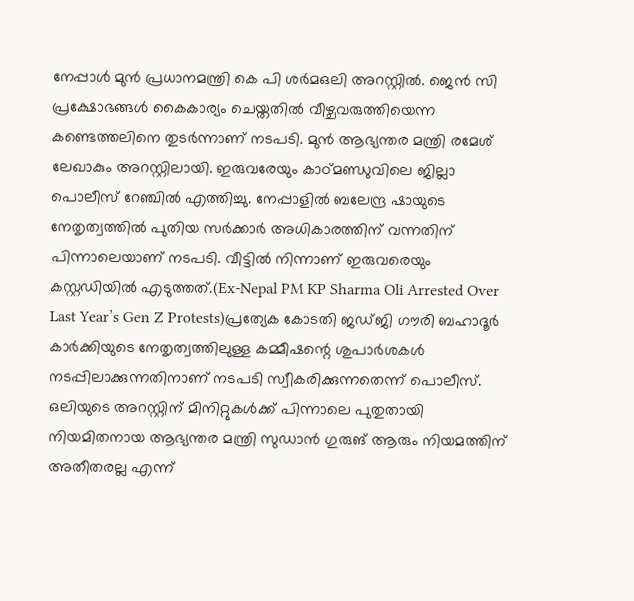നേപ്പാൾ മുൻ പ്രധാനമന്ത്രി കെ പി ശർമഒലി അറസ്റ്റിൽ. ജെൻ സി പ്രക്ഷോഭങ്ങൾ കൈകാര്യം ചെയ്തതിൽ വീഴ്ചവരുത്തിയെന്ന കണ്ടെത്തലിനെ തുടർന്നാണ് നടപടി. മുൻ ആഭ്യന്തര മന്ത്രി രമേശ് ലേഖാകും അറസ്റ്റിലായി. ഇരുവരേയും കാഠ്മണ്ഡുവിലെ ജില്ലാ പൊലീസ് റേഞ്ചിൽ എത്തിച്ചു. നേപ്പാളിൽ ബലേന്ദ്ര ഷായുടെ നേതൃത്വത്തിൽ പുതിയ സർക്കാർ അധികാരത്തിന് വന്നതിന് പിന്നാലെയാണ് നടപടി. വീട്ടിൽ നിന്നാണ് ഇരുവരെയും കസ്റ്റഡിയിൽ എടുത്തത്.(Ex-Nepal PM KP Sharma Oli Arrested Over Last Year’s Gen Z Protests)പ്രത്യേക കോടതി ജഡ്ജി ഗൗരി ബഹാദൂർ കാർക്കിയുടെ നേതൃത്വത്തിലുള്ള കമ്മീഷന്റെ ശുപാർശകൾ നടപ്പിലാക്കുന്നതിനാണ് നടപടി സ്വീകരിക്കുന്നതെന്ന് പൊലീസ്. ഒലിയുടെ അറസ്റ്റിന് മിനിറ്റുകൾക്ക് പിന്നാലെ പുതുതായി നിയമിതനായ ആഭ്യന്തര മന്ത്രി സുഡാൻ ഗുരുങ് ആരും നിയമത്തിന് അതീതരല്ല എന്ന്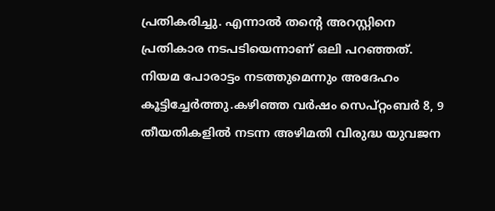പ്രതികരിച്ചു. എന്നാൽ തന്റെ അറസ്റ്റിനെ പ്രതികാര നടപടിയെന്നാണ് ഒലി പറഞ്ഞത്. നിയമ പോരാട്ടം നടത്തുമെന്നും അദേഹം കൂട്ടിച്ചേർത്തു.കഴിഞ്ഞ വർഷം സെപ്റ്റംബർ 8, 9 തീയതികളിൽ നടന്ന അഴിമതി വിരുദ്ധ യുവജന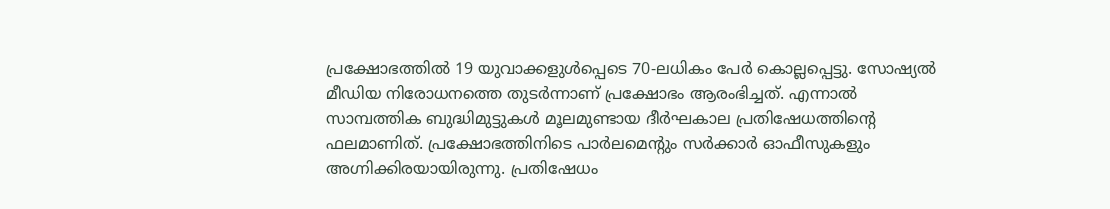പ്രക്ഷോഭത്തിൽ 19 യുവാക്കളുൾപ്പെടെ 70-ലധികം പേർ കൊല്ലപ്പെട്ടു. സോഷ്യൽ മീഡിയ നിരോധനത്തെ തുടർന്നാണ് പ്രക്ഷോഭം ആരംഭിച്ചത്. എന്നാൽ സാമ്പത്തിക ബുദ്ധിമുട്ടുകൾ മൂലമുണ്ടായ ദീർഘകാല പ്രതിഷേധത്തിന്റെ ഫലമാണിത്. പ്രക്ഷോഭത്തിനിടെ പാർലമെന്റും സർക്കാർ ഓഫീസുകളും അഗ്നിക്കിരയായിരുന്നു. പ്രതിഷേധം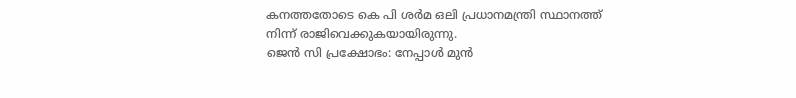കനത്തതോടെ കെ പി ശർമ ഒലി പ്രധാനമന്ത്രി സ്ഥാനത്ത് നിന്ന് രാജിവെക്കുകയായിരുന്നു.
ജെൻ സി പ്രക്ഷോഭം: നേപ്പാൾ മുൻ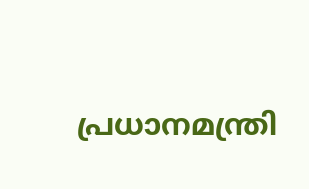പ്രധാനമന്ത്രി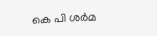കെ പി ശർമ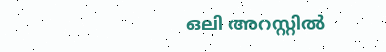ഒലി അറസ്റ്റിൽ